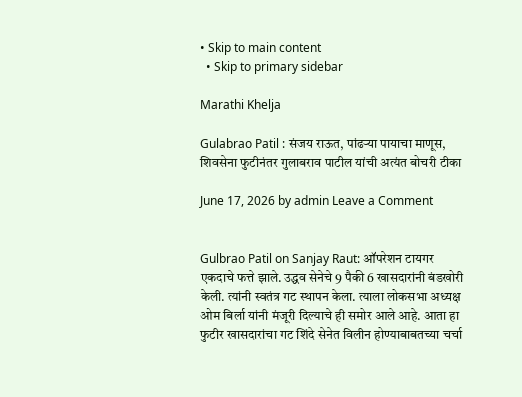• Skip to main content
  • Skip to primary sidebar

Marathi Khelja

Gulabrao Patil : संजय राऊत, पांढऱ्या पायाचा माणूस, शिवसेना फुटीनंतर गुलाबराव पाटील यांची अत्यंत बोचरी टीका

June 17, 2026 by admin Leave a Comment


Gulbrao Patil on Sanjay Raut: ऑपरेशन टायगर एकदाचे फत्ते झाले. उद्धव सेनेचे 9 पैकी 6 खासदारांनी बंडखोरी केली. त्यांनी स्वतंत्र गट स्थापन केला. त्याला लोकसभा अध्यक्ष ओम बिर्ला यांनी मंजूरी दिल्याचे ही समोर आले आहे. आता हा फुटीर खासदारांचा गट शिंदे सेनेत विलीन होण्याबाबतच्या चर्चा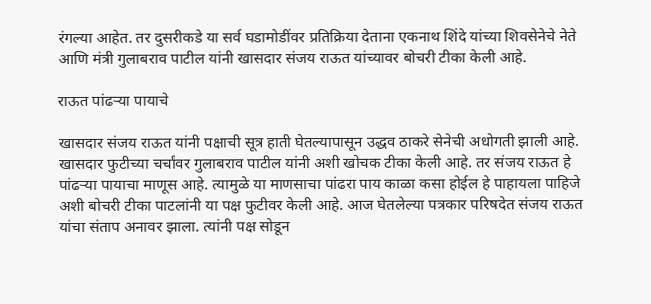रंगल्या आहेत. तर दुसरीकडे या सर्व घडामोडींवर प्रतिक्रिया देताना एकनाथ शिंदे यांच्या शिवसेनेचे नेते आणि मंत्री गुलाबराव पाटील यांनी खासदार संजय राऊत यांच्यावर बोचरी टीका केली आहे.

राऊत पांढऱ्या पायाचे

खासदार संजय राऊत यांनी पक्षाची सूत्र हाती घेतल्यापासून उद्धव ठाकरे सेनेची अधोगती झाली आहे. खासदार फुटीच्या चर्चांवर गुलाबराव पाटील यांनी अशी खोचक टीका केली आहे. तर संजय राऊत हे पांढऱ्या पायाचा माणूस आहे. त्यामुळे या माणसाचा पांढरा पाय काळा कसा होईल हे पाहायला पाहिजे अशी बोचरी टीका पाटलांनी या पक्ष फुटीवर केली आहे. आज घेतलेल्या पत्रकार परिषदेत संजय राऊत यांचा संताप अनावर झाला. त्यांनी पक्ष सोडून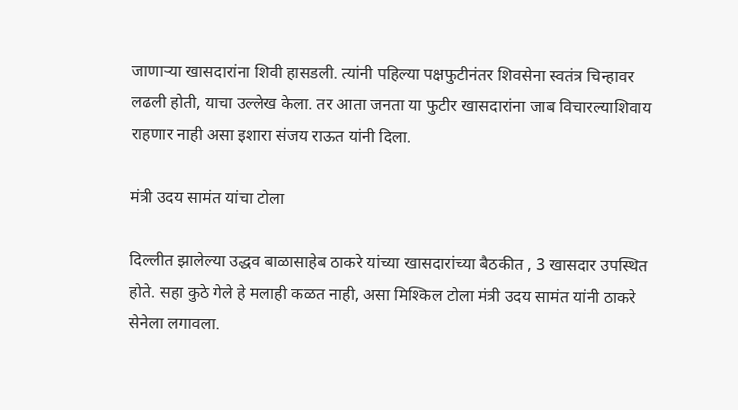जाणाऱ्या खासदारांना शिवी हासडली. त्यांनी पहिल्या पक्षफुटीनंतर शिवसेना स्वतंत्र चिन्हावर लढली होती, याचा उल्लेख केला. तर आता जनता या फुटीर खासदारांना जाब विचारल्याशिवाय राहणार नाही असा इशारा संजय राऊत यांनी दिला.

मंत्री उदय सामंत यांचा टोला

दिल्लीत झालेल्या उद्धव बाळासाहेब ठाकरे यांच्या खासदारांच्या बैठकीत , 3 खासदार उपस्थित होते. सहा कुठे गेले हे मलाही कळत नाही, असा मिश्किल टोला मंत्री उदय सामंत यांनी ठाकरे सेनेला लगावला.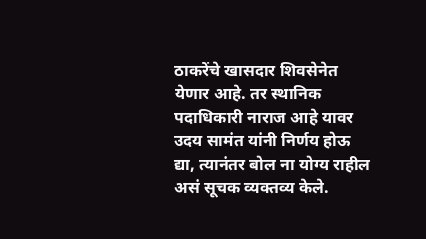ठाकरेंचे खासदार शिवसेनेत येणार आहे. तर स्थानिक पदाधिकारी नाराज आहे यावर उदय सामंत यांनी निर्णय होऊ द्या, त्यानंतर बोल ना योग्य राहील असं सूचक व्यक्तव्य केले.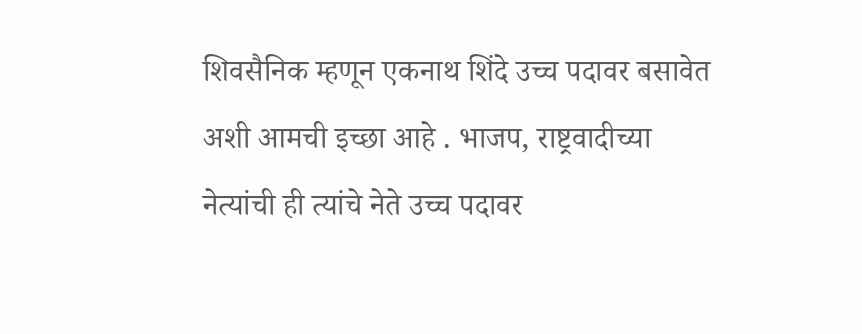शिवसैनिक म्हणून एकनाथ शिंदे उच्च पदावर बसावेत अशी आमची इच्छा आहे . भाजप, राष्ट्रवादीच्या नेत्यांची ही त्यांचे नेते उच्च पदावर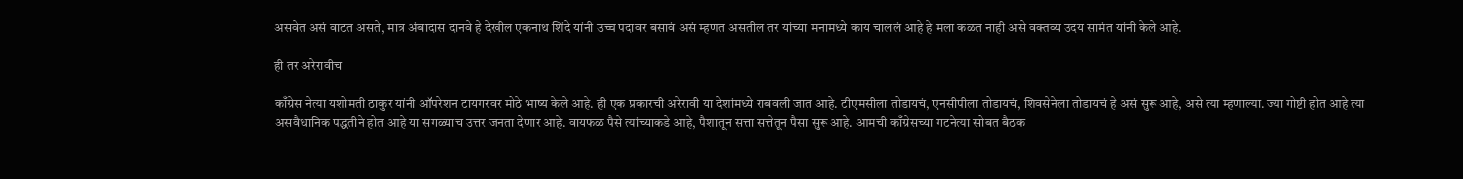असवेत असं वाटत असते, मात्र अंबादास दानवे हे देखील एकनाथ शिंदे यांनी उच्च पदावर बसावं असं म्हणत असतील तर यांच्या मनामध्ये काय चाललं आहे हे मला कळत नाही असे वक्तव्य उदय सामंत यांनी केले आहे.

ही तर अरेरावीच

काँग्रेस नेत्या यशोमती ठाकुर यांनी ऑपरेशन टायगरवर मोठे भाष्य केले आहे. ही एक प्रकारची अरेरावी या देशांमध्ये राबवली जात आहे. टीएमसीला तोडायचं, एनसीपीला तोडायचं, शिवसेनेला तोडायचं हे असं सुरू आहे, असे त्या म्हणाल्या. ज्या गोष्टी होत आहे त्या असवैधानिक पद्धतीने होत आहे या सगळ्याच उत्तर जनता देणार आहे. वायफळ पैसे त्यांच्याकडे आहे, पैशातून सत्ता सत्तेतून पैसा सुरू आहे. आमची काँग्रेसच्या गटनेत्या सोबत बैठक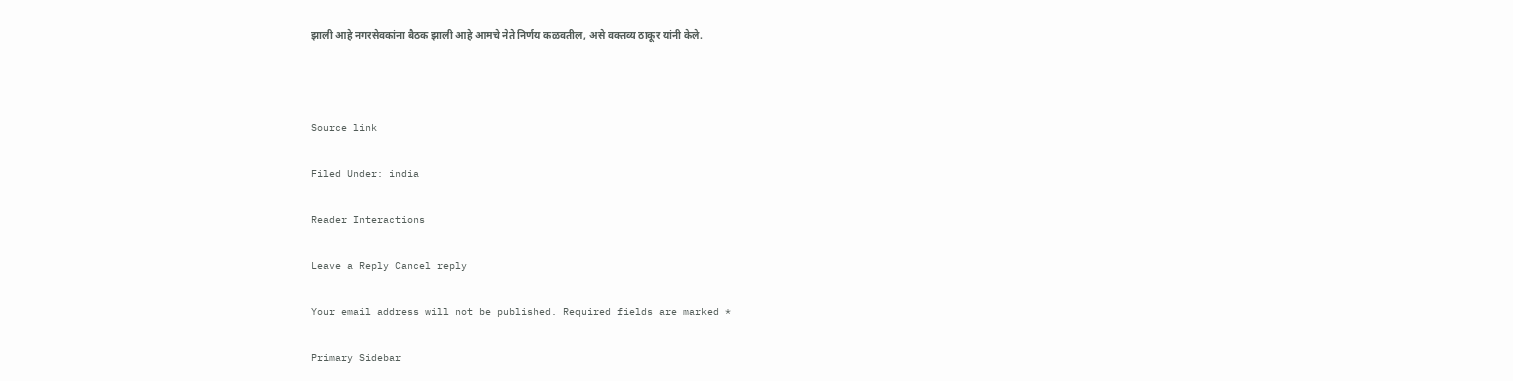झाली आहे नगरसेवकांना बैठक झाली आहे आमचे नेते निर्णय कळवतील, असे वक्तव्य ठाकूर यांनी केले.



Source link

Filed Under: india

Reader Interactions

Leave a Reply Cancel reply

Your email address will not be published. Required fields are marked *

Primary Sidebar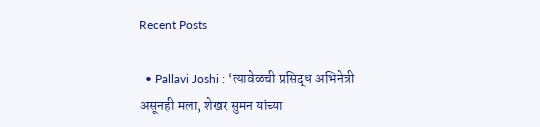Recent Posts

  • Pallavi Joshi : ‘त्यावेळची प्रसिद्ध अभिनेत्री असूनही मला, शेखर सुमन यांच्या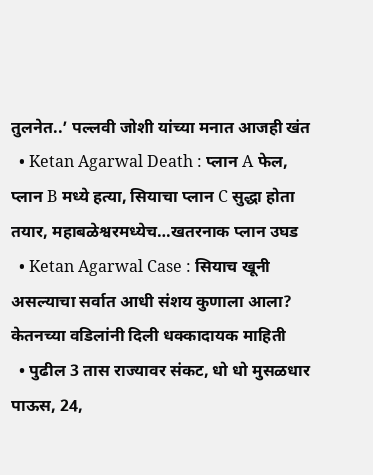तुलनेत..’ पल्लवी जोशी यांच्या मनात आजही खंत
  • Ketan Agarwal Death : प्लान A फेल, प्लान B मध्ये हत्या, सियाचा प्लान C सुद्धा होता तयार, महाबळेश्वरमध्येच…खतरनाक प्लान उघड
  • Ketan Agarwal Case : सियाच खूनी असल्याचा सर्वात आधी संशय कुणाला आला? केतनच्या वडिलांनी दिली धक्कादायक माहिती
  • पुढील 3 तास राज्यावर संकट, धो धो मुसळधार पाऊस, 24,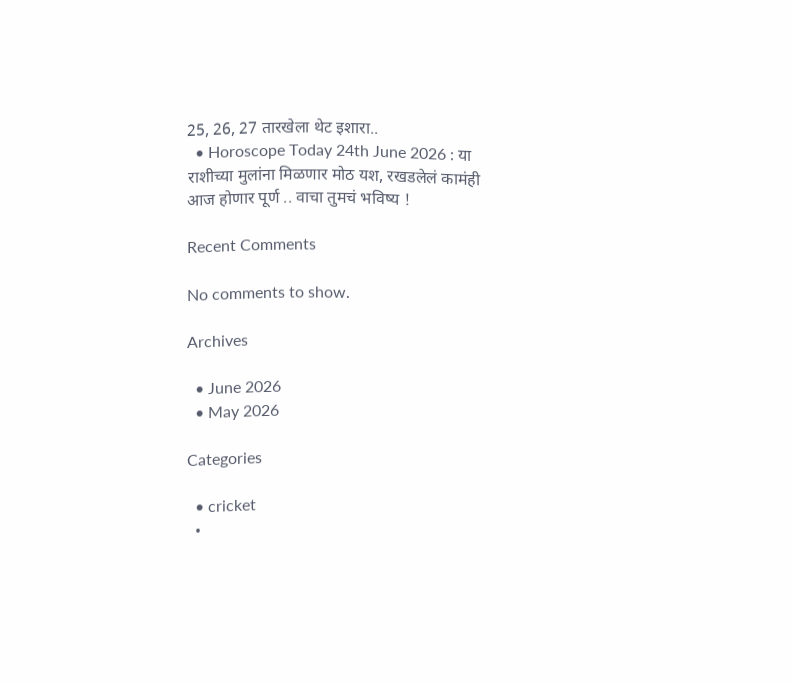25, 26, 27 तारखेला थेट इशारा..
  • Horoscope Today 24th June 2026 : या राशीच्या मुलांना मिळणार मोठ यश, रखडलेलं कामंही आज होणार पूर्ण .. वाचा तुमचं भविष्य !

Recent Comments

No comments to show.

Archives

  • June 2026
  • May 2026

Categories

  • cricket
  •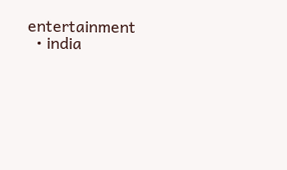entertainment
  • india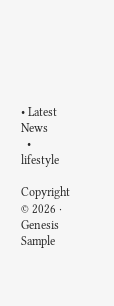• Latest News
  • lifestyle

Copyright © 2026 · Genesis Sample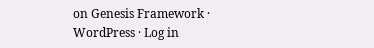on Genesis Framework · WordPress · Log in